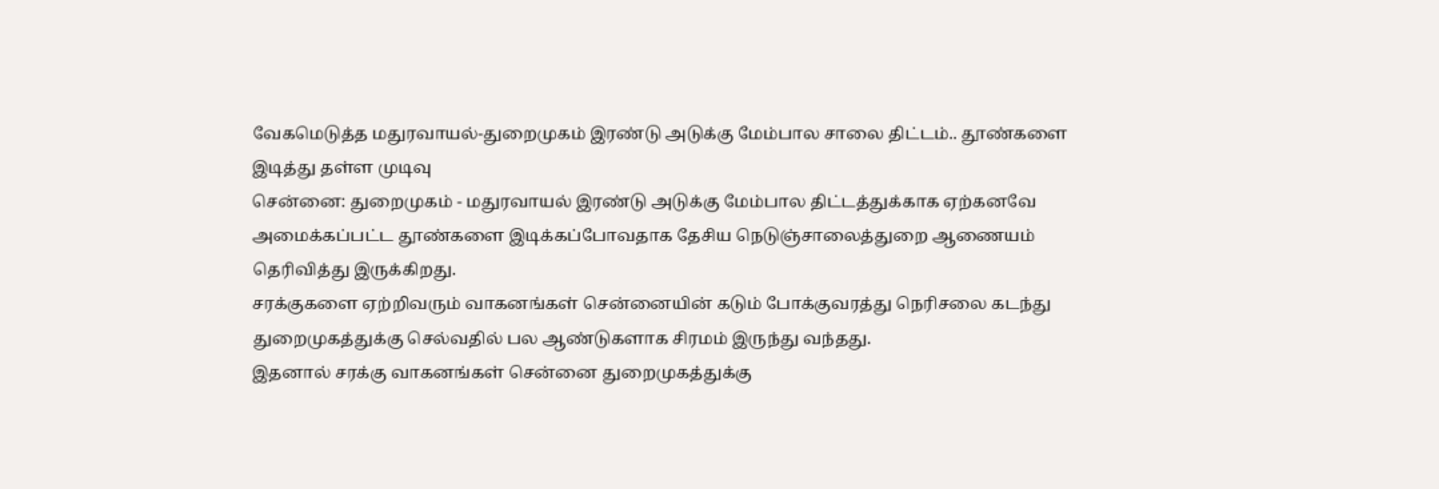வேகமெடுத்த மதுரவாயல்-துறைமுகம் இரண்டு அடுக்கு மேம்பால சாலை திட்டம்.. தூண்களை இடித்து தள்ள முடிவு
சென்னை: துறைமுகம் - மதுரவாயல் இரண்டு அடுக்கு மேம்பால திட்டத்துக்காக ஏற்கனவே அமைக்கப்பட்ட தூண்களை இடிக்கப்போவதாக தேசிய நெடுஞ்சாலைத்துறை ஆணையம் தெரிவித்து இருக்கிறது.
சரக்குகளை ஏற்றிவரும் வாகனங்கள் சென்னையின் கடும் போக்குவரத்து நெரிசலை கடந்து துறைமுகத்துக்கு செல்வதில் பல ஆண்டுகளாக சிரமம் இருந்து வந்தது.
இதனால் சரக்கு வாகனங்கள் சென்னை துறைமுகத்துக்கு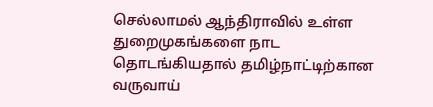செல்லாமல் ஆந்திராவில் உள்ள துறைமுகங்களை நாட தொடங்கியதால் தமிழ்நாட்டிற்கான வருவாய்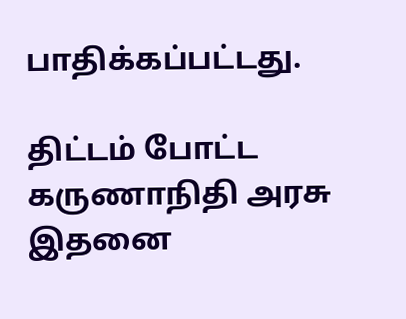பாதிக்கப்பட்டது.

திட்டம் போட்ட கருணாநிதி அரசு
இதனை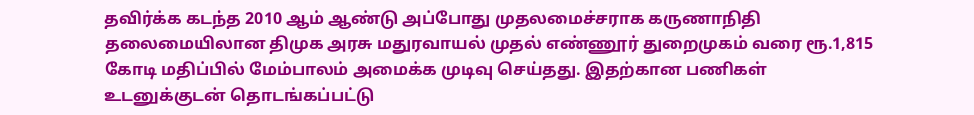தவிர்க்க கடந்த 2010 ஆம் ஆண்டு அப்போது முதலமைச்சராக கருணாநிதி தலைமையிலான திமுக அரசு மதுரவாயல் முதல் எண்ணூர் துறைமுகம் வரை ரூ.1,815 கோடி மதிப்பில் மேம்பாலம் அமைக்க முடிவு செய்தது. இதற்கான பணிகள் உடனுக்குடன் தொடங்கப்பட்டு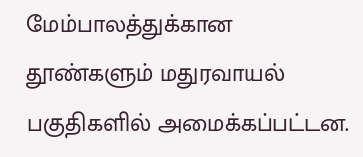மேம்பாலத்துக்கான தூண்களும் மதுரவாயல் பகுதிகளில் அமைக்கப்பட்டன.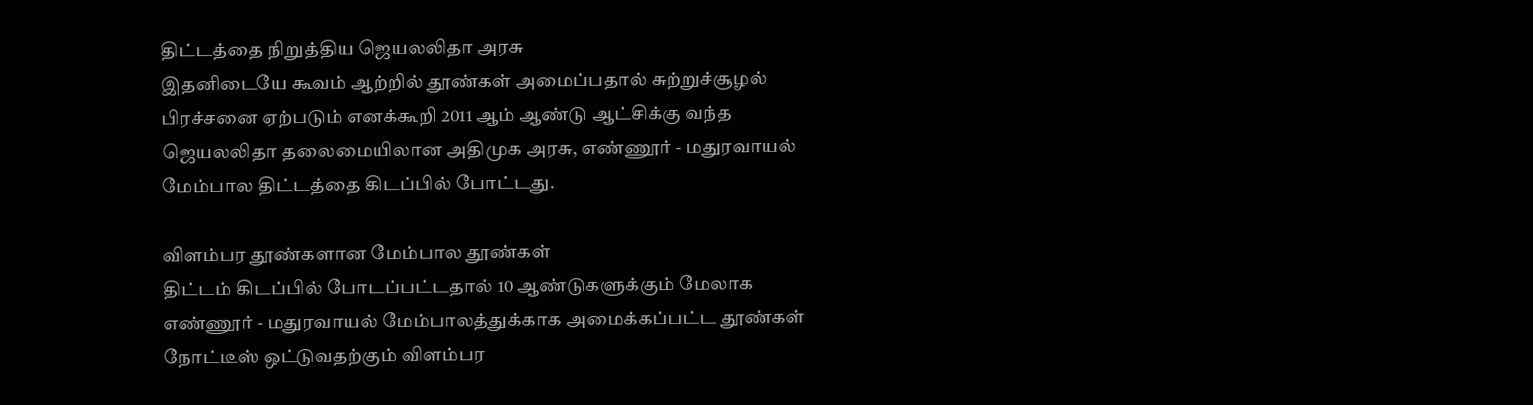திட்டத்தை நிறுத்திய ஜெயலலிதா அரசு
இதனிடையே கூவம் ஆற்றில் தூண்கள் அமைப்பதால் சுற்றுச்சூழல் பிரச்சனை ஏற்படும் எனக்கூறி 2011 ஆம் ஆண்டு ஆட்சிக்கு வந்த ஜெயலலிதா தலைமையிலான அதிமுக அரசு, எண்ணூர் - மதுரவாயல் மேம்பால திட்டத்தை கிடப்பில் போட்டது.

விளம்பர தூண்களான மேம்பால தூண்கள்
திட்டம் கிடப்பில் போடப்பட்டதால் 10 ஆண்டுகளுக்கும் மேலாக எண்ணூர் - மதுரவாயல் மேம்பாலத்துக்காக அமைக்கப்பட்ட தூண்கள் நோட்டீஸ் ஒட்டுவதற்கும் விளம்பர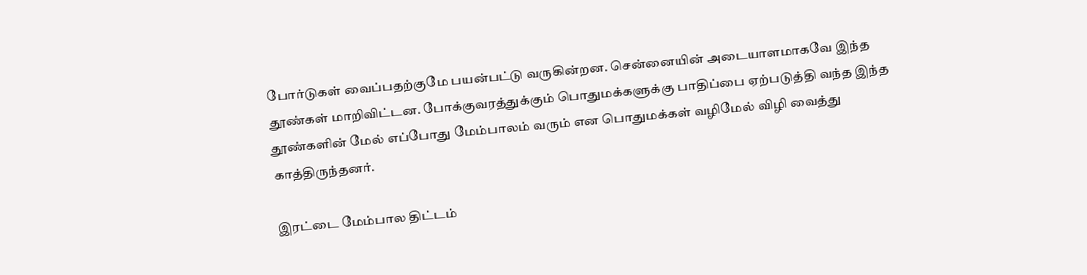போர்டுகள் வைப்பதற்குமே பயன்பட்டு வருகின்றன. சென்னையின் அடையாளமாகவே இந்த தூண்கள் மாறிவிட்டன. போக்குவரத்துக்கும் பொதுமக்களுக்கு பாதிப்பை ஏற்படுத்தி வந்த இந்த தூண்களின் மேல் எப்போது மேம்பாலம் வரும் என பொதுமக்கள் வழிமேல் விழி வைத்து காத்திருந்தனர்.

இரட்டை மேம்பால திட்டம்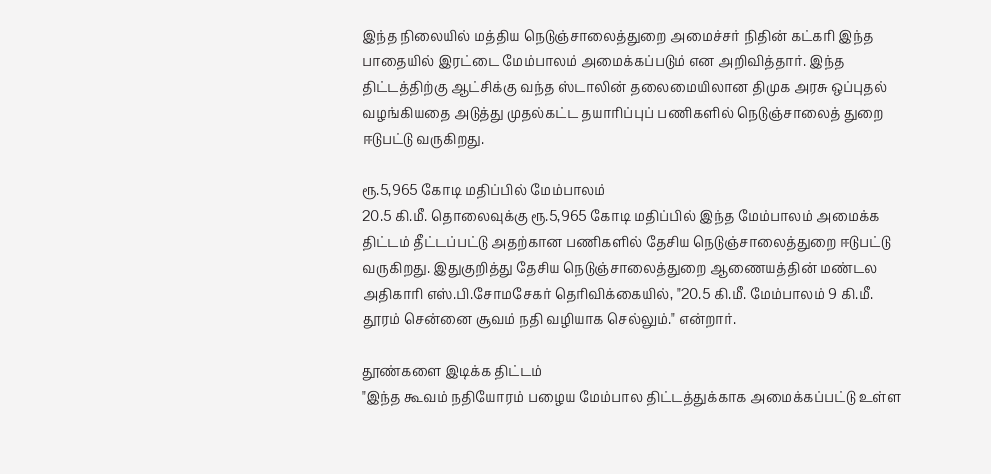இந்த நிலையில் மத்திய நெடுஞ்சாலைத்துறை அமைச்சர் நிதின் கட்கரி இந்த பாதையில் இரட்டை மேம்பாலம் அமைக்கப்படும் என அறிவித்தார். இந்த திட்டத்திற்கு ஆட்சிக்கு வந்த ஸ்டாலின் தலைமையிலான திமுக அரசு ஒப்புதல் வழங்கியதை அடுத்து முதல்கட்ட தயாரிப்புப் பணிகளில் நெடுஞ்சாலைத் துறை ஈடுபட்டு வருகிறது.

ரூ.5,965 கோடி மதிப்பில் மேம்பாலம்
20.5 கி.மீ. தொலைவுக்கு ரூ.5,965 கோடி மதிப்பில் இந்த மேம்பாலம் அமைக்க திட்டம் தீட்டப்பட்டு அதற்கான பணிகளில் தேசிய நெடுஞ்சாலைத்துறை ஈடுபட்டு வருகிறது. இதுகுறித்து தேசிய நெடுஞ்சாலைத்துறை ஆணையத்தின் மண்டல அதிகாரி எஸ்.பி.சோமசேகர் தெரிவிக்கையில், "20.5 கி.மீ. மேம்பாலம் 9 கி.மீ. தூரம் சென்னை சூவம் நதி வழியாக செல்லும்." என்றார்.

தூண்களை இடிக்க திட்டம்
"இந்த கூவம் நதியோரம் பழைய மேம்பால திட்டத்துக்காக அமைக்கப்பட்டு உள்ள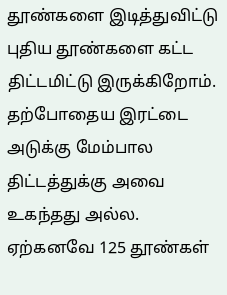தூண்களை இடித்துவிட்டு புதிய தூண்களை கட்ட திட்டமிட்டு இருக்கிறோம். தற்போதைய இரட்டை அடுக்கு மேம்பால திட்டத்துக்கு அவை உகந்தது அல்ல. ஏற்கனவே 125 தூண்கள்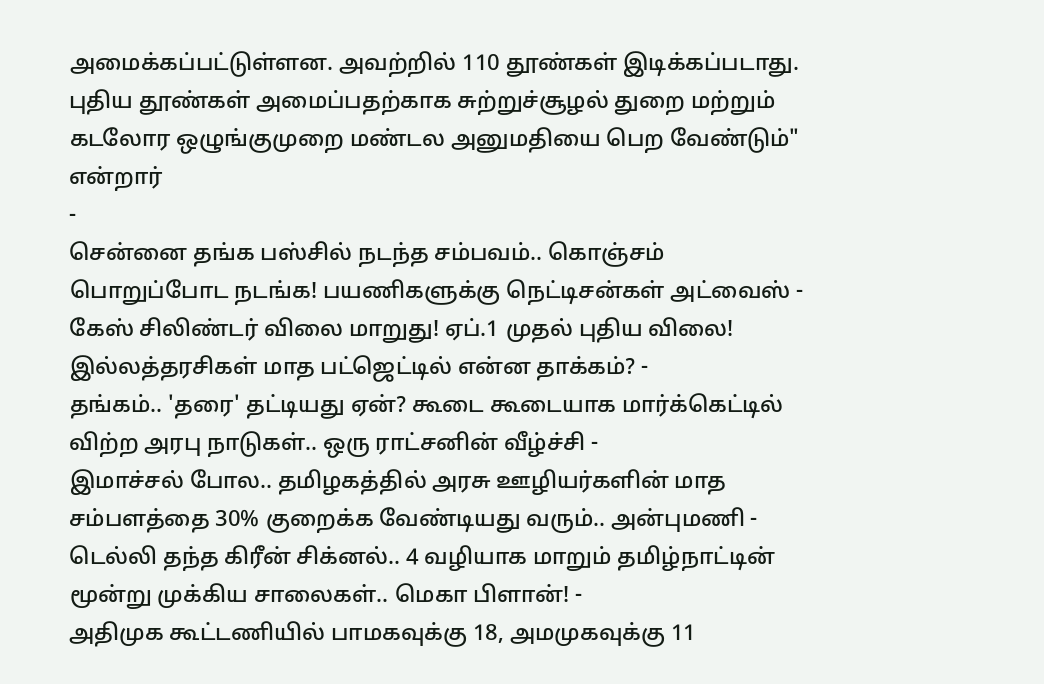அமைக்கப்பட்டுள்ளன. அவற்றில் 110 தூண்கள் இடிக்கப்படாது. புதிய தூண்கள் அமைப்பதற்காக சுற்றுச்சூழல் துறை மற்றும் கடலோர ஒழுங்குமுறை மண்டல அனுமதியை பெற வேண்டும்" என்றார்
-
சென்னை தங்க பஸ்சில் நடந்த சம்பவம்.. கொஞ்சம் பொறுப்போட நடங்க! பயணிகளுக்கு நெட்டிசன்கள் அட்வைஸ் -
கேஸ் சிலிண்டர் விலை மாறுது! ஏப்.1 முதல் புதிய விலை! இல்லத்தரசிகள் மாத பட்ஜெட்டில் என்ன தாக்கம்? -
தங்கம்.. 'தரை' தட்டியது ஏன்? கூடை கூடையாக மார்க்கெட்டில் விற்ற அரபு நாடுகள்.. ஒரு ராட்சனின் வீழ்ச்சி -
இமாச்சல் போல.. தமிழகத்தில் அரசு ஊழியர்களின் மாத சம்பளத்தை 30% குறைக்க வேண்டியது வரும்.. அன்புமணி -
டெல்லி தந்த கிரீன் சிக்னல்.. 4 வழியாக மாறும் தமிழ்நாட்டின் மூன்று முக்கிய சாலைகள்.. மெகா பிளான்! -
அதிமுக கூட்டணியில் பாமகவுக்கு 18, அமமுகவுக்கு 11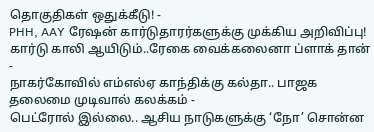தொகுதிகள் ஒதுக்கீடு! -
PHH, AAY ரேஷன் கார்டுதாரர்களுக்கு முக்கிய அறிவிப்பு! கார்டு காலி ஆயிடும்..ரேகை வைக்கலைனா ப்ளாக் தான் -
நாகர்கோவில் எம்எல்ஏ காந்திக்கு கல்தா.. பாஜக தலைமை முடிவால் கலக்கம் -
பெட்ரோல் இல்லை.. ஆசிய நாடுகளுக்கு ‘நோ’ சொன்ன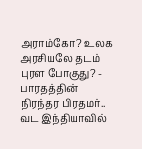அராம்கோ? உலக அரசியலே தடம் புரள போகுது? -
பாரதத்தின் நிரந்தர பிரதமர்.. வட இந்தியாவில்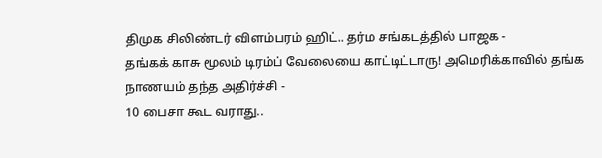திமுக சிலிண்டர் விளம்பரம் ஹிட்.. தர்ம சங்கடத்தில் பாஜக -
தங்கக் காசு மூலம் டிரம்ப் வேலையை காட்டிட்டாரு! அமெரிக்காவில் தங்க நாணயம் தந்த அதிர்ச்சி -
10 பைசா கூட வராது..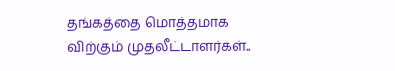தங்கத்தை மொத்தமாக விற்கும் முதலீட்டாளர்கள்..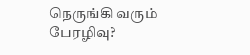நெருங்கி வரும் பேரழிவு?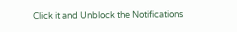Click it and Unblock the Notifications